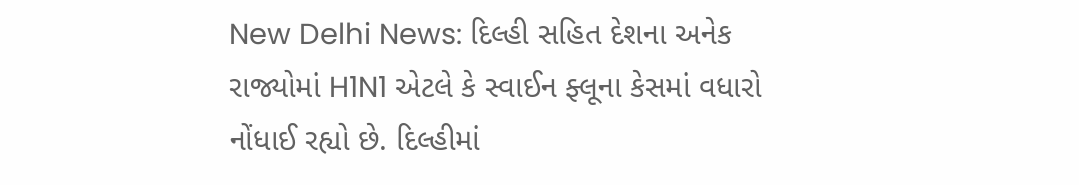New Delhi News: દિલ્હી સહિત દેશના અનેક રાજ્યોમાં H1N1 એટલે કે સ્વાઈન ફ્લૂના કેસમાં વધારો નોંધાઈ રહ્યો છે. દિલ્હીમાં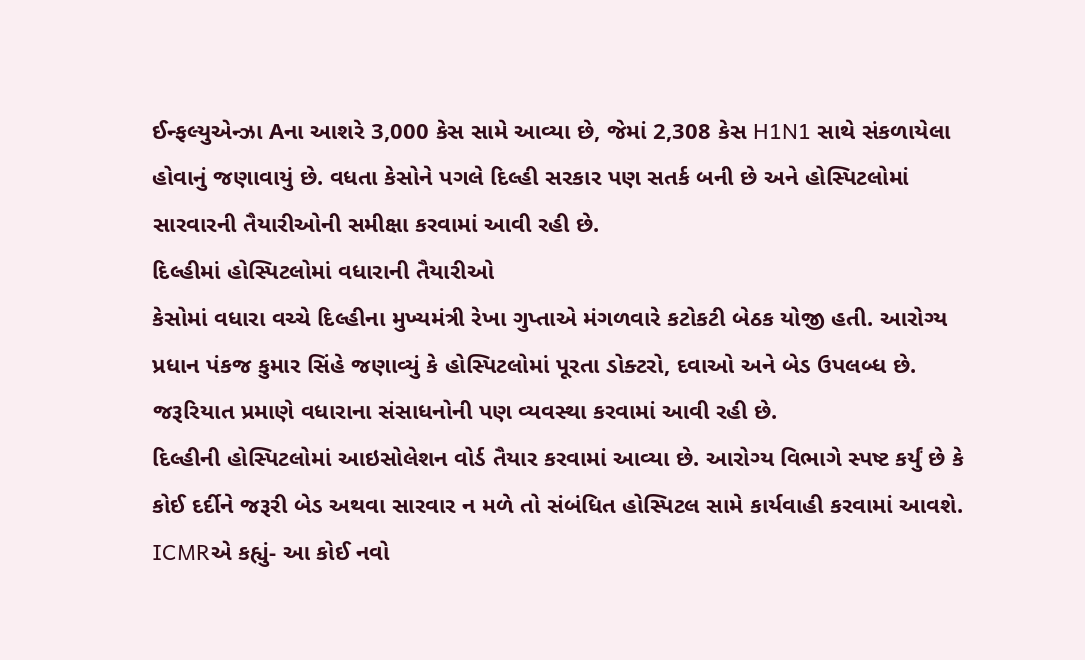ઈન્ફલ્યુએન્ઝા Aના આશરે 3,000 કેસ સામે આવ્યા છે, જેમાં 2,308 કેસ H1N1 સાથે સંકળાયેલા હોવાનું જણાવાયું છે. વધતા કેસોને પગલે દિલ્હી સરકાર પણ સતર્ક બની છે અને હોસ્પિટલોમાં સારવારની તૈયારીઓની સમીક્ષા કરવામાં આવી રહી છે.
દિલ્હીમાં હોસ્પિટલોમાં વધારાની તૈયારીઓ
કેસોમાં વધારા વચ્ચે દિલ્હીના મુખ્યમંત્રી રેખા ગુપ્તાએ મંગળવારે કટોકટી બેઠક યોજી હતી. આરોગ્ય પ્રધાન પંકજ કુમાર સિંહે જણાવ્યું કે હોસ્પિટલોમાં પૂરતા ડોક્ટરો, દવાઓ અને બેડ ઉપલબ્ધ છે. જરૂરિયાત પ્રમાણે વધારાના સંસાધનોની પણ વ્યવસ્થા કરવામાં આવી રહી છે.
દિલ્હીની હોસ્પિટલોમાં આઇસોલેશન વોર્ડ તૈયાર કરવામાં આવ્યા છે. આરોગ્ય વિભાગે સ્પષ્ટ કર્યું છે કે કોઈ દર્દીને જરૂરી બેડ અથવા સારવાર ન મળે તો સંબંધિત હોસ્પિટલ સામે કાર્યવાહી કરવામાં આવશે.
ICMRએ કહ્યું- આ કોઈ નવો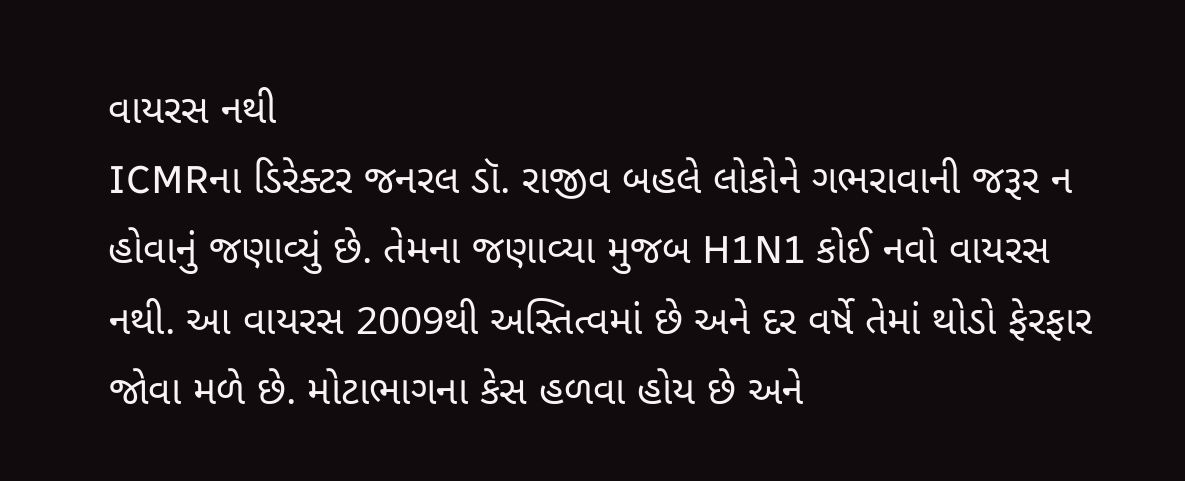વાયરસ નથી
ICMRના ડિરેક્ટર જનરલ ડૉ. રાજીવ બહલે લોકોને ગભરાવાની જરૂર ન હોવાનું જણાવ્યું છે. તેમના જણાવ્યા મુજબ H1N1 કોઈ નવો વાયરસ નથી. આ વાયરસ 2009થી અસ્તિત્વમાં છે અને દર વર્ષે તેમાં થોડો ફેરફાર જોવા મળે છે. મોટાભાગના કેસ હળવા હોય છે અને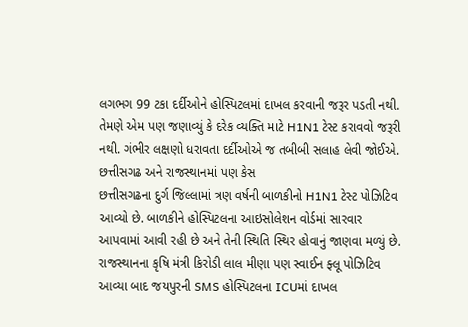લગભગ 99 ટકા દર્દીઓને હોસ્પિટલમાં દાખલ કરવાની જરૂર પડતી નથી.
તેમણે એમ પણ જણાવ્યું કે દરેક વ્યક્તિ માટે H1N1 ટેસ્ટ કરાવવો જરૂરી નથી. ગંભીર લક્ષણો ધરાવતા દર્દીઓએ જ તબીબી સલાહ લેવી જોઈએ.
છત્તીસગઢ અને રાજસ્થાનમાં પણ કેસ
છત્તીસગઢના દુર્ગ જિલ્લામાં ત્રણ વર્ષની બાળકીનો H1N1 ટેસ્ટ પોઝિટિવ આવ્યો છે. બાળકીને હોસ્પિટલના આઇસોલેશન વોર્ડમાં સારવાર આપવામાં આવી રહી છે અને તેની સ્થિતિ સ્થિર હોવાનું જાણવા મળ્યું છે.
રાજસ્થાનના કૃષિ મંત્રી કિરોડી લાલ મીણા પણ સ્વાઈન ફ્લૂ પોઝિટિવ આવ્યા બાદ જયપુરની SMS હોસ્પિટલના ICUમાં દાખલ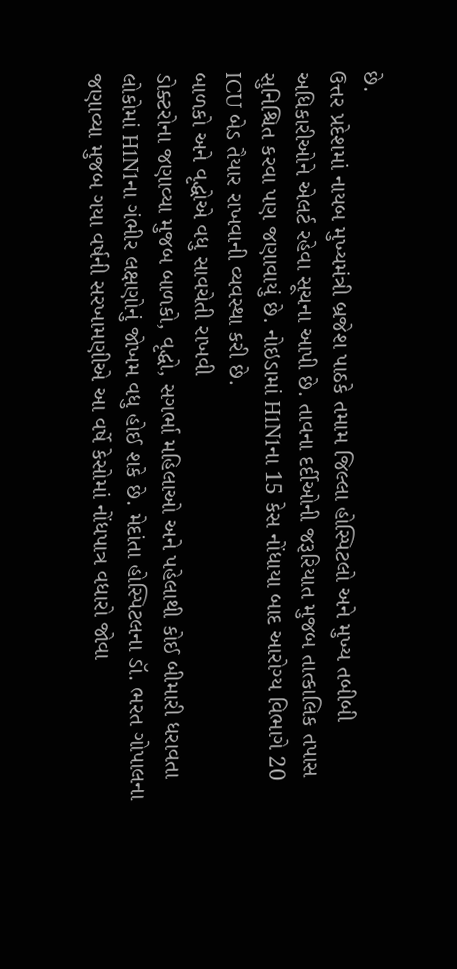છે.
ઉત્તર પ્રદેશમાં નાયબ મુખ્યમંત્રી બ્રજેશ પાઠકે તમામ જિલ્લા હોસ્પિટલો અને મુખ્ય તબીબી અધિકારીઓને એલર્ટ રહેવા સૂચના આપી છે. તાવના દર્દીઓની જરૂરિયાત મુજબ તાત્કાલિક તપાસ સુનિશ્ચિત કરવા પણ જણાવાયું છે. નોઇડામાં H1N1ના 15 કેસ નોંધાયા બાદ આરોગ્ય વિભાગે 20 ICU બેડ તૈયાર રાખવાની વ્યવસ્થા કરી છે.
બાળકો અને વૃદ્ધોએ વધુ સાવચેતી રાખવી
ડોક્ટરોના જણાવ્યા મુજબ બાળકો, વૃદ્ધો, સગર્ભા મહિલાઓ અને પહેલાથી કોઈ બીમારી ધરાવતા લોકોમાં H1N1ના ગંભીર લક્ષણોનું જોખમ વધુ હોઈ શકે છે. મેદાંતા હોસ્પિટલના ડૉ. ભરત ગોપાલના જણાવ્યા મુજબ ગયા વર્ષની સરખામણીએ આ વર્ષે કેસોમાં નોંધપાત્ર વધારો જોવા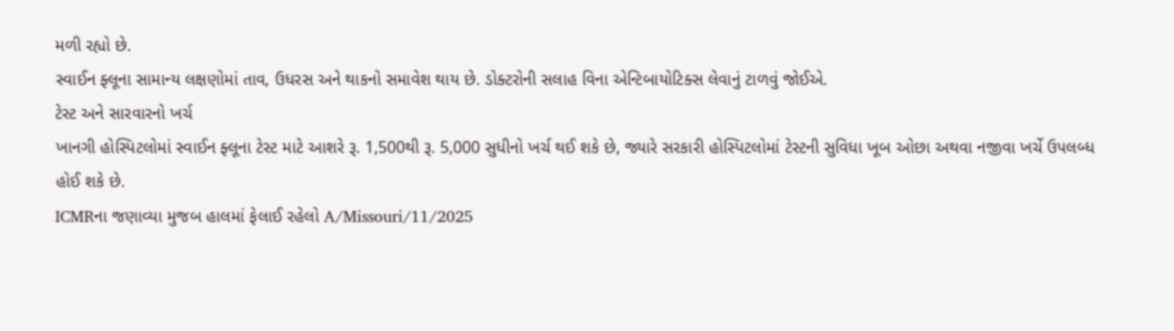મળી રહ્યો છે.
સ્વાઈન ફ્લૂના સામાન્ય લક્ષણોમાં તાવ, ઉધરસ અને થાકનો સમાવેશ થાય છે. ડોક્ટરોની સલાહ વિના એન્ટિબાયોટિક્સ લેવાનું ટાળવું જોઈએ.
ટેસ્ટ અને સારવારનો ખર્ચ
ખાનગી હોસ્પિટલોમાં સ્વાઈન ફ્લૂના ટેસ્ટ માટે આશરે રૂ. 1,500થી રૂ. 5,000 સુધીનો ખર્ચ થઈ શકે છે, જ્યારે સરકારી હોસ્પિટલોમાં ટેસ્ટની સુવિધા ખૂબ ઓછા અથવા નજીવા ખર્ચે ઉપલબ્ધ હોઈ શકે છે.
ICMRના જણાવ્યા મુજબ હાલમાં ફેલાઈ રહેલો A/Missouri/11/2025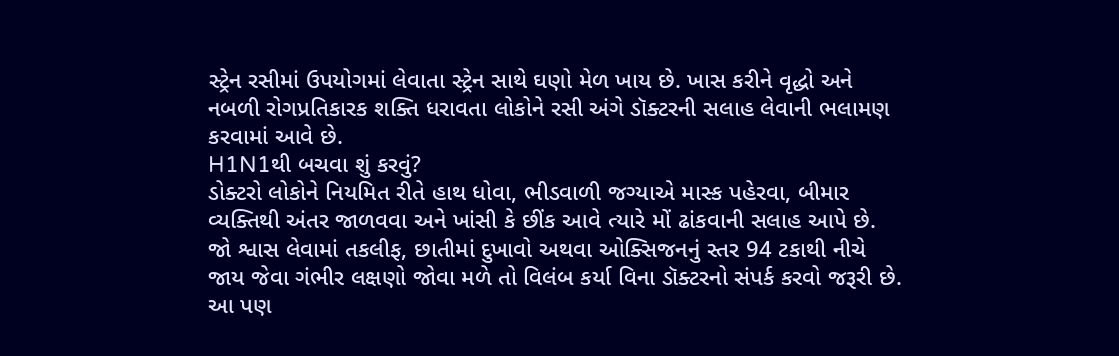સ્ટ્રેન રસીમાં ઉપયોગમાં લેવાતા સ્ટ્રેન સાથે ઘણો મેળ ખાય છે. ખાસ કરીને વૃદ્ધો અને નબળી રોગપ્રતિકારક શક્તિ ધરાવતા લોકોને રસી અંગે ડૉક્ટરની સલાહ લેવાની ભલામણ કરવામાં આવે છે.
H1N1થી બચવા શું કરવું?
ડોક્ટરો લોકોને નિયમિત રીતે હાથ ધોવા, ભીડવાળી જગ્યાએ માસ્ક પહેરવા, બીમાર વ્યક્તિથી અંતર જાળવવા અને ખાંસી કે છીંક આવે ત્યારે મોં ઢાંકવાની સલાહ આપે છે.
જો શ્વાસ લેવામાં તકલીફ, છાતીમાં દુખાવો અથવા ઓક્સિજનનું સ્તર 94 ટકાથી નીચે જાય જેવા ગંભીર લક્ષણો જોવા મળે તો વિલંબ કર્યા વિના ડૉક્ટરનો સંપર્ક કરવો જરૂરી છે.
આ પણ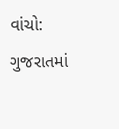વાંચો: ગુજરાતમાં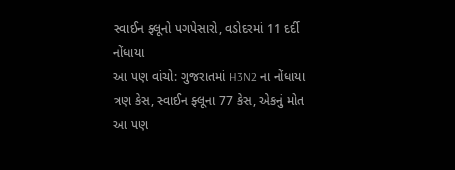સ્વાઈન ફ્લૂનો પગપેસારો, વડોદરમાં 11 દર્દી નોંધાયા
આ પણ વાંચો: ગુજરાતમાં H3N2 ના નોંધાયા ત્રણ કેસ, સ્વાઈન ફ્લૂના 77 કેસ, એકનું મોત
આ પણ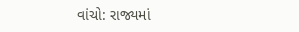વાંચો: રાજ્યમાં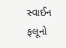સ્વાઈન ફલૂનો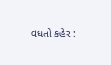વધતો કહેર :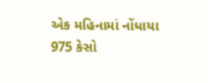એક મહિનામાં નોંધાયા 975 કેસો